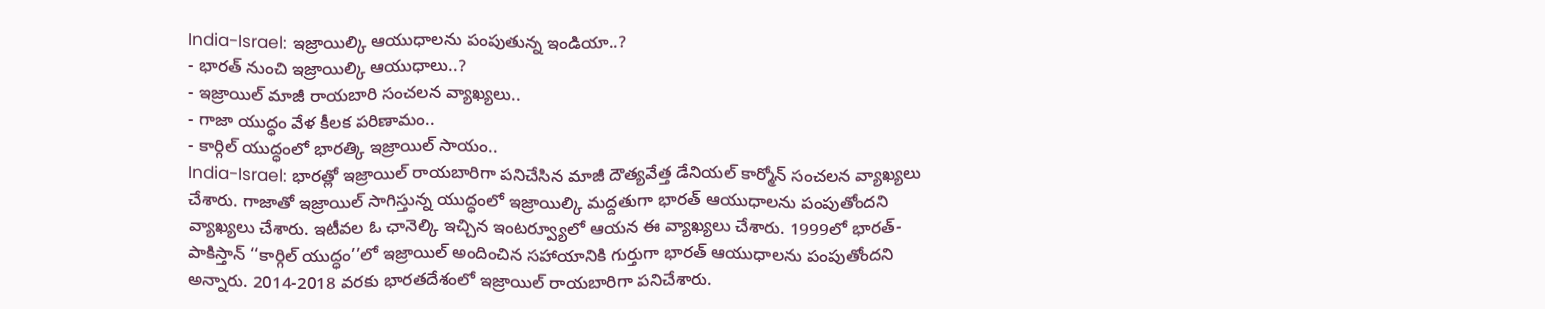India-Israel: ఇజ్రాయిల్కి ఆయుధాలను పంపుతున్న ఇండియా..?
- భారత్ నుంచి ఇజ్రాయిల్కి ఆయుధాలు..?
- ఇజ్రాయిల్ మాజీ రాయబారి సంచలన వ్యాఖ్యలు..
- గాజా యుద్ధం వేళ కీలక పరిణామం..
- కార్గిల్ యుద్ధంలో భారత్కి ఇజ్రాయిల్ సాయం..
India-Israel: భారత్లో ఇజ్రాయిల్ రాయబారిగా పనిచేసిన మాజీ దౌత్యవేత్త డేనియల్ కార్మోన్ సంచలన వ్యాఖ్యలు చేశారు. గాజాతో ఇజ్రాయిల్ సాగిస్తున్న యుద్ధంలో ఇజ్రాయిల్కి మద్దతుగా భారత్ ఆయుధాలను పంపుతోందని వ్యాఖ్యలు చేశారు. ఇటీవల ఓ ఛానెల్కి ఇచ్చిన ఇంటర్వ్యూలో ఆయన ఈ వ్యాఖ్యలు చేశారు. 1999లో భారత్-పాకిస్తాన్ ‘‘కార్గిల్ యుద్ధం’’లో ఇజ్రాయిల్ అందించిన సహాయానికి గుర్తుగా భారత్ ఆయుధాలను పంపుతోందని అన్నారు. 2014-2018 వరకు భారతదేశంలో ఇజ్రాయిల్ రాయబారిగా పనిచేశారు.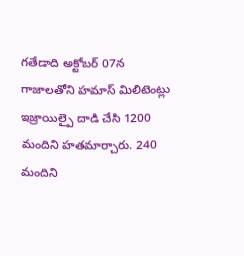గతేడాది అక్టోబర్ 07న గాజాలతోని హమాస్ మిలిటెంట్లు ఇజ్రాయిల్పై దాడి చేసి 1200 మందిని హతమార్చారు. 240 మందిని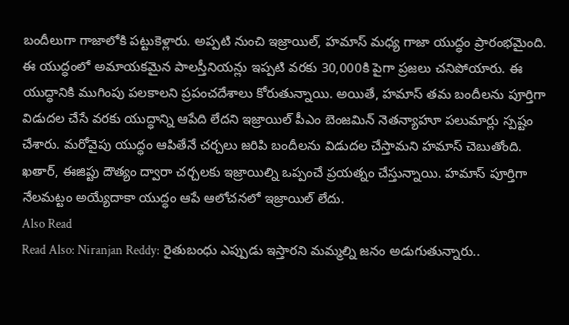బందీలుగా గాజాలోకి పట్టుకెళ్లారు. అప్పటి నుంచి ఇజ్రాయిల్, హమాస్ మధ్య గాజా యుద్ధం ప్రారంభమైంది. ఈ యుద్ధంలో అమాయకమైన పాలస్తీనియన్లు ఇప్పటి వరకు 30,000కి పైగా ప్రజలు చనిపోయారు. ఈ యుద్ధానికి ముగింపు పలకాలని ప్రపంచదేశాలు కోరుతున్నాయి. అయితే, హమాస్ తమ బందీలను పూర్తిగా విడుదల చేసే వరకు యుద్ధాన్ని ఆపేది లేదని ఇజ్రాయిల్ పీఎం బెంజమిన్ నెతన్యాహూ పలుమార్లు స్పష్టం చేశారు. మరోవైపు యుద్ధం ఆపితేనే చర్చలు జరిపి బందీలను విడుదల చేస్తామని హమాస్ చెబుతోంది. ఖతార్, ఈజిప్టు దౌత్యం ద్వారా చర్చలకు ఇజ్రాయిల్ని ఒప్పంచే ప్రయత్నం చేస్తున్నాయి. హమాస్ పూర్తిగా నేలమట్టం అయ్యేదాకా యుద్ధం ఆపే ఆలోచనలో ఇజ్రాయిల్ లేదు.
Also Read
Read Also: Niranjan Reddy: రైతుబంధు ఎప్పుడు ఇస్తారని మమ్మల్ని జనం అడుగుతున్నారు..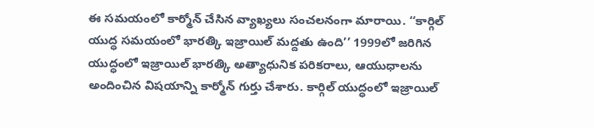ఈ సమయంలో కార్మోన్ చేసిన వ్యాఖ్యలు సంచలనంగా మారాయి. ‘‘కార్గిల్ యుద్ధ సమయంలో భారత్కి ఇజ్రాయిల్ మద్దతు ఉంది’’ 1999లో జరిగిన యుద్ధంలో ఇజ్రాయిల్ భారత్కి అత్యాధునిక పరికరాలు, ఆయుధాలను అందించిన విషయాన్ని కార్మోన్ గుర్తు చేశారు. కార్గిల్ యుద్ధంలో ఇజ్రాయిల్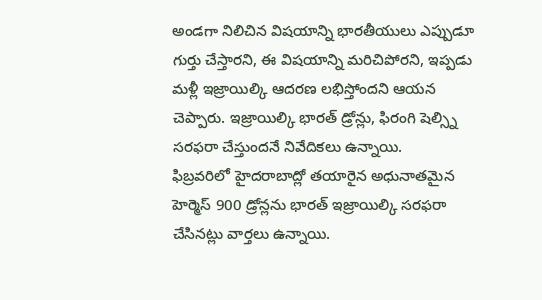అండగా నిలిచిన విషయాన్ని భారతీయులు ఎప్పుడూ గుర్తు చేస్తారని, ఈ విషయాన్ని మరిచిపోరని, ఇప్పడు మళ్లీ ఇజ్రాయిల్కి ఆదరణ లభిస్తోందని ఆయన చెప్పారు. ఇజ్రాయిల్కి భారత్ డ్రోన్లు, ఫిరంగి షెల్స్ని సరఫరా చేస్తుందనే నివేదికలు ఉన్నాయి.
ఫిబ్రవరిలో హైదరాబాద్లో తయారైన అధునాతమైన హెర్మెస్ 900 డ్రోన్లను భారత్ ఇజ్రాయిల్కి సరఫరా చేసినట్లు వార్తలు ఉన్నాయి.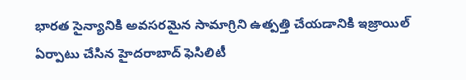భారత సైన్యానికి అవసరమైన సామాగ్రిని ఉత్పత్తి చేయడానికి ఇజ్రాయిల్ ఏర్పాటు చేసిన హైదరాబాద్ ఫెసిలిటీ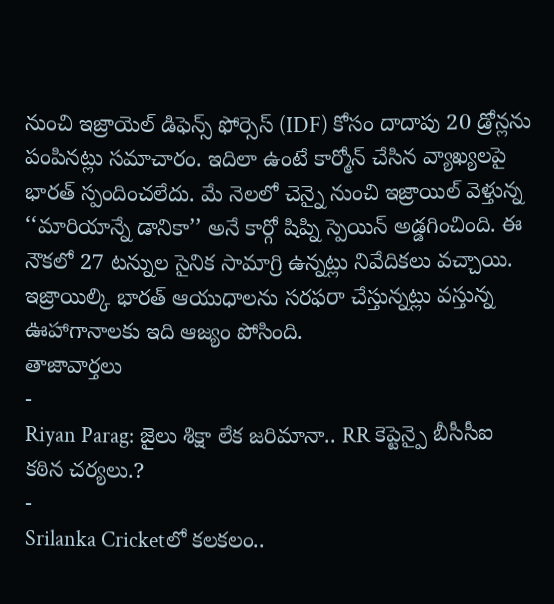నుంచి ఇజ్రాయెల్ డిఫెన్స్ ఫోర్సెస్ (IDF) కోసం దాదాపు 20 డ్రోన్లను పంపినట్లు సమాచారం. ఇదిలా ఉంటే కార్మోన్ చేసిన వ్యాఖ్యలపై భారత్ స్పందించలేదు. మే నెలలో చెన్నై నుంచి ఇజ్రాయిల్ వెళ్తున్న ‘‘మారియాన్నే డానికా’’ అనే కార్గో షిప్ని స్పెయిన్ అడ్డగించింది. ఈ నౌకలో 27 టన్నుల సైనిక సామాగ్రి ఉన్నట్లు నివేదికలు వచ్చాయి. ఇజ్రాయిల్కి భారత్ ఆయుధాలను సరఫరా చేస్తున్నట్లు వస్తున్న ఊహాగానాలకు ఇది ఆజ్యం పోసింది.
తాజావార్తలు
-
Riyan Parag: జైలు శిక్షా లేక జరిమానా.. RR కెప్టెన్పై బీసీసీఐ కఠిన చర్యలు.?
-
Srilanka Cricketలో కలకలం..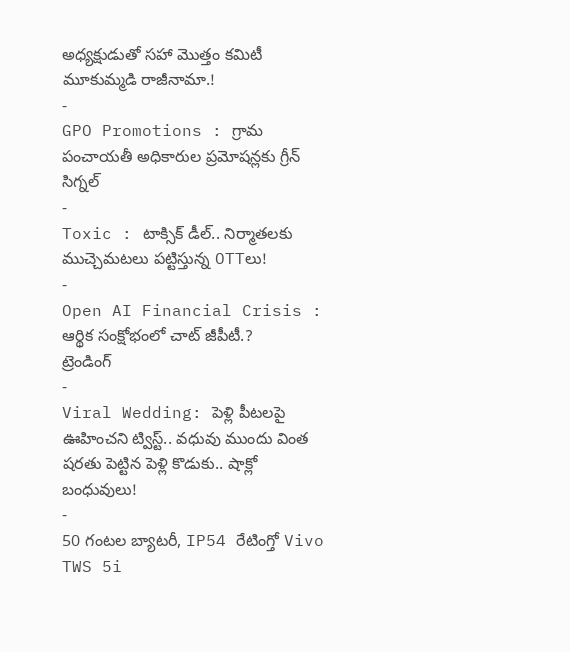అధ్యక్షుడుతో సహా మొత్తం కమిటీ మూకుమ్మడి రాజీనామా.!
-
GPO Promotions : గ్రామ పంచాయతీ అధికారుల ప్రమోషన్లకు గ్రీన్ సిగ్నల్
-
Toxic : టాక్సిక్ డీల్.. నిర్మాతలకు ముచ్చెమటలు పట్టిస్తున్న OTTలు!
-
Open AI Financial Crisis : ఆర్థిక సంక్షోభంలో చాట్ జీపీటీ.?
ట్రెండింగ్
-
Viral Wedding: పెళ్లి పీటలపై ఊహించని ట్విస్ట్.. వధువు ముందు వింత షరతు పెట్టిన పెళ్లి కొడుకు.. షాక్లో బంధువులు!
-
50 గంటల బ్యాటరీ, IP54 రేటింగ్తో Vivo TWS 5i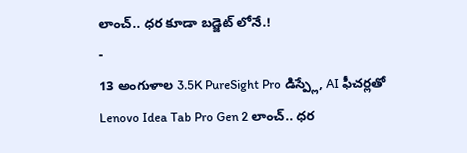లాంచ్.. ధర కూడా బడ్జెట్ లోనే.!
-
13 అంగుళాల 3.5K PureSight Pro డిస్ప్లే, AI ఫీచర్లతో Lenovo Idea Tab Pro Gen 2 లాంచ్.. ధర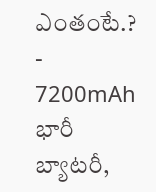ఎంతంటే.?
-
7200mAh భారీ బ్యాటరీ,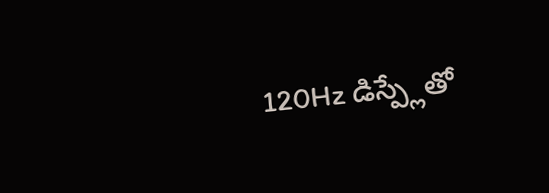120Hz డిస్ప్లేతో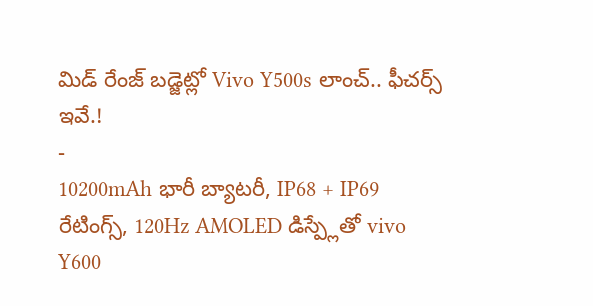మిడ్ రేంజ్ బడ్జెట్లో Vivo Y500s లాంచ్.. ఫీచర్స్ ఇవే.!
-
10200mAh భారీ బ్యాటరీ, IP68 + IP69 రేటింగ్స్, 120Hz AMOLED డిస్ప్లేతో vivo Y600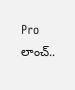Pro లాంచ్..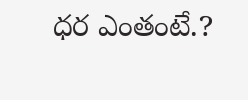ధర ఎంతంటే.?